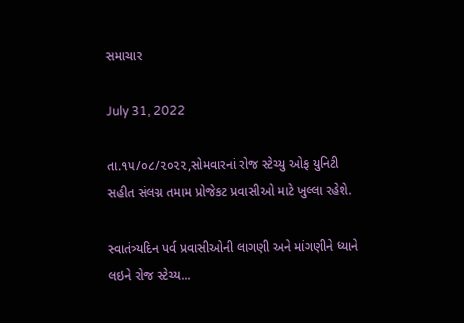સમાચાર

July 31, 2022

તા.૧૫/૦૮/૨૦૨૨,સોમવારનાં રોજ સ્ટેચ્યુ ઓફ યુનિટી સહીત સંલગ્ન તમામ પ્રોજેકટ પ્રવાસીઓ માટે ખુલ્લા રહેશે.

સ્વાતંત્ર્યદિન પર્વ પ્રવાસીઓની લાગણી અને માંગણીને ધ્યાને લઇને રોજ સ્ટેચ્ય...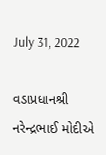July 31, 2022

વડાપ્રધાનશ્રી નરેન્દ્રભાઈ મોદીએ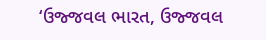‘ઉજ્જવલ ભારત, ઉજ્જવલ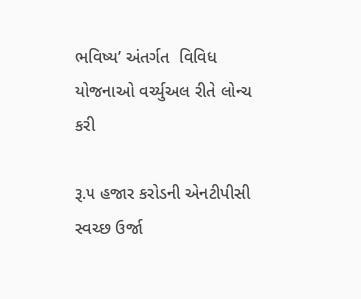ભવિષ્ય’ અંતર્ગત  વિવિધ યોજનાઓ વર્ચ્યુઅલ રીતે લોન્ચ કરી

રૂ.૫ હજાર કરોડની એનટીપીસી સ્વચ્છ ઉર્જા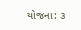યોજના: ૩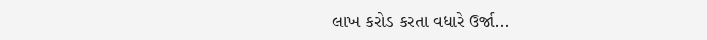લાખ કરોડ કરતા વધારે ઉર્જા...